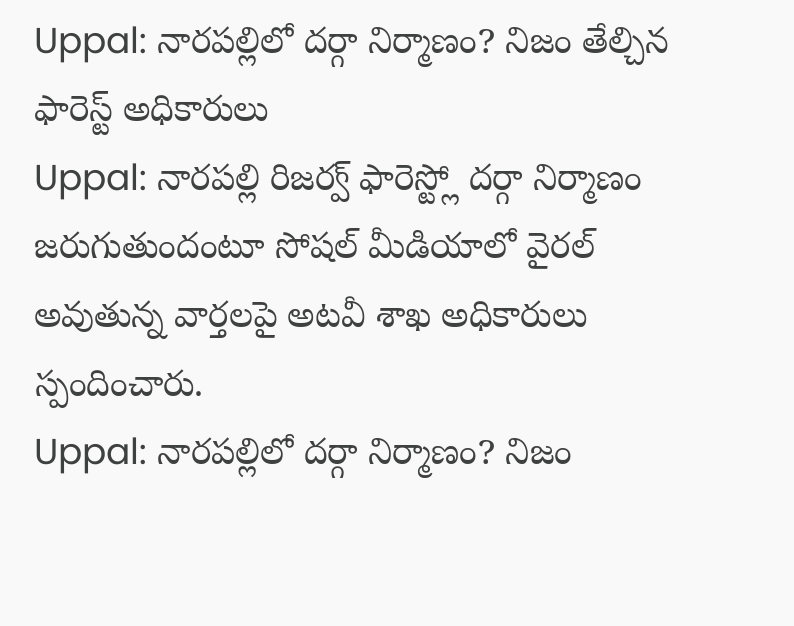Uppal: నారపల్లిలో దర్గా నిర్మాణం? నిజం తేల్చిన ఫారెస్ట్ అధికారులు
Uppal: నారపల్లి రిజర్వ్ ఫారెస్ట్లో దర్గా నిర్మాణం జరుగుతుందంటూ సోషల్ మీడియాలో వైరల్ అవుతున్న వార్తలపై అటవీ శాఖ అధికారులు స్పందించారు.
Uppal: నారపల్లిలో దర్గా నిర్మాణం? నిజం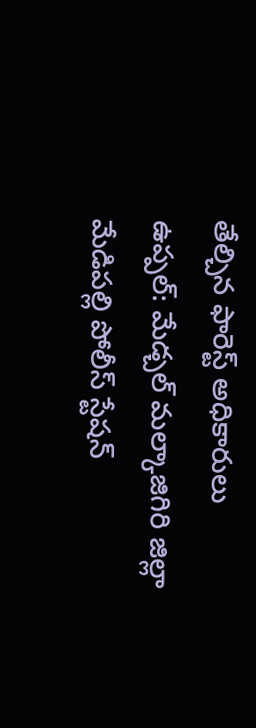తేల్చిన ఫారెస్ట్ అధికారులు
ఉప్పల్: మేడ్చల్ మల్కాజిగిరి జిల్లా మేడిపల్లి పోలీస్ స్టేషన్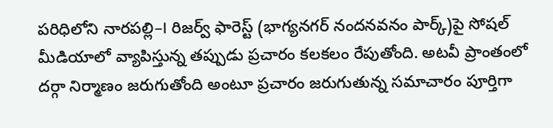పరిధిలోని నారపల్లి–I రిజర్వ్ ఫారెస్ట్ (భాగ్యనగర్ నందనవనం పార్క్)పై సోషల్ మీడియాలో వ్యాపిస్తున్న తప్పుడు ప్రచారం కలకలం రేపుతోంది. అటవీ ప్రాంతంలో దర్గా నిర్మాణం జరుగుతోంది అంటూ ప్రచారం జరుగుతున్న సమాచారం పూర్తిగా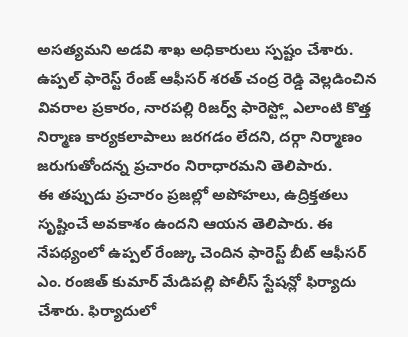అసత్యమని అడవి శాఖ అధికారులు స్పష్టం చేశారు. ఉప్పల్ ఫారెస్ట్ రేంజ్ ఆఫీసర్ శరత్ చంద్ర రెడ్డి వెల్లడించిన వివరాల ప్రకారం, నారపల్లి రిజర్వ్ ఫారెస్ట్లో ఎలాంటి కొత్త నిర్మాణ కార్యకలాపాలు జరగడం లేదని, దర్గా నిర్మాణం జరుగుతోందన్న ప్రచారం నిరాధారమని తెలిపారు.
ఈ తప్పుడు ప్రచారం ప్రజల్లో అపోహలు, ఉద్రిక్తతలు సృష్టించే అవకాశం ఉందని ఆయన తెలిపారు. ఈ నేపథ్యంలో ఉప్పల్ రేంజ్కు చెందిన ఫారెస్ట్ బీట్ ఆఫీసర్ ఎం. రంజిత్ కుమార్ మేడిపల్లి పోలీస్ స్టేషన్లో ఫిర్యాదు చేశారు. ఫిర్యాదులో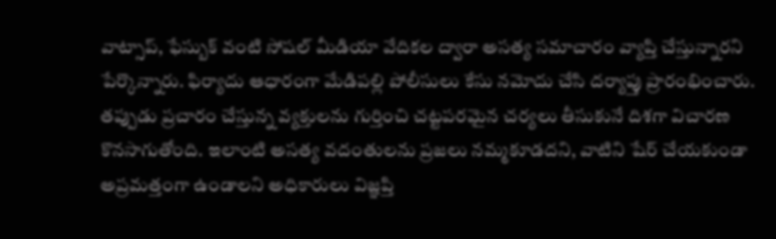వాట్సాప్, ఫేస్బుక్ వంటి సోషల్ మీడియా వేదికల ద్వారా అసత్య సమాచారం వ్యాప్తి చేస్తున్నారని పేర్కొన్నారు. ఫిర్యాదు ఆధారంగా మేడిపల్లి పోలీసులు కేసు నమోదు చేసి దర్యాప్తు ప్రారంభించారు. తప్పుడు ప్రచారం చేస్తున్న వ్యక్తులను గుర్తించి చట్టపరమైన చర్యలు తీసుకునే దిశగా విచారణ కొనసాగుతోంది. ఇలాంటి అసత్య వదంతులను ప్రజలు నమ్మకూడదని, వాటిని షేర్ చేయకుండా అప్రమత్తంగా ఉండాలని అధికారులు విజ్ఞప్తి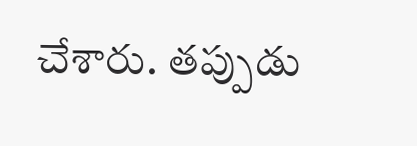చేశారు. తప్పుడు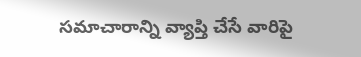సమాచారాన్ని వ్యాప్తి చేసే వారిపై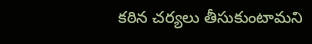కఠిన చర్యలు తీసుకుంటామని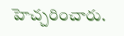హెచ్చరించారు.